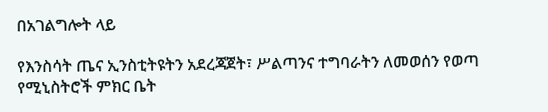በአገልግሎት ላይ

የእንስሳት ጤና ኢንስቲትዩትን አደረጃጀት፣ ሥልጣንና ተግባራትን ለመወሰን የወጣ የሚኒስትሮች ምክር ቤት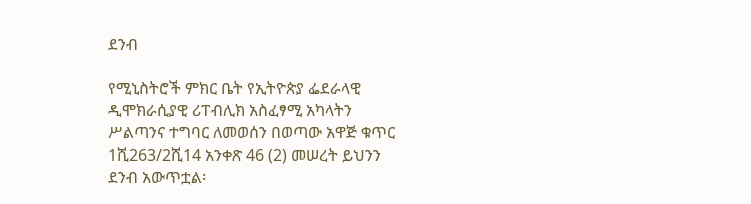ደንብ

የሚኒስትሮች ምክር ቤት የኢትዮጵያ ፌደራላዊ ዲሞክራሲያዊ ሪፐብሊክ አስፈፃሚ አካላትን ሥልጣንና ተግባር ለመወሰን በወጣው አዋጅ ቁጥር 1ሺ263/2ሺ14 አንቀጽ 46 (2) መሠረት ይህንን ደንብ አውጥቷል፡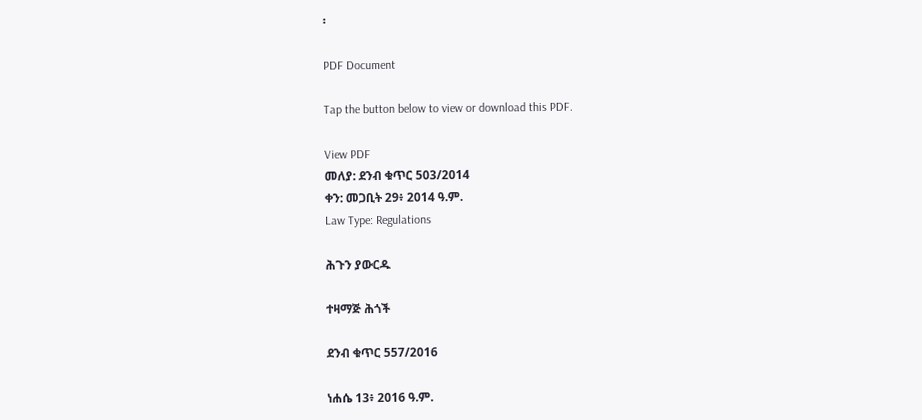፡

PDF Document

Tap the button below to view or download this PDF.

View PDF
መለያ: ደንብ ቁጥር 503/2014
ቀን: መጋቢት 29፥ 2014 ዓ.ም.
Law Type: Regulations

ሕጉን ያውርዱ

ተዛማጅ ሕጎች

ደንብ ቁጥር 557/2016

ነሐሴ 13፥ 2016 ዓ.ም.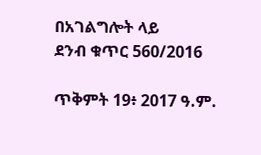በአገልግሎት ላይ
ደንብ ቁጥር 560/2016

ጥቅምት 19፥ 2017 ዓ.ም.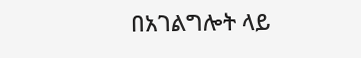በአገልግሎት ላይ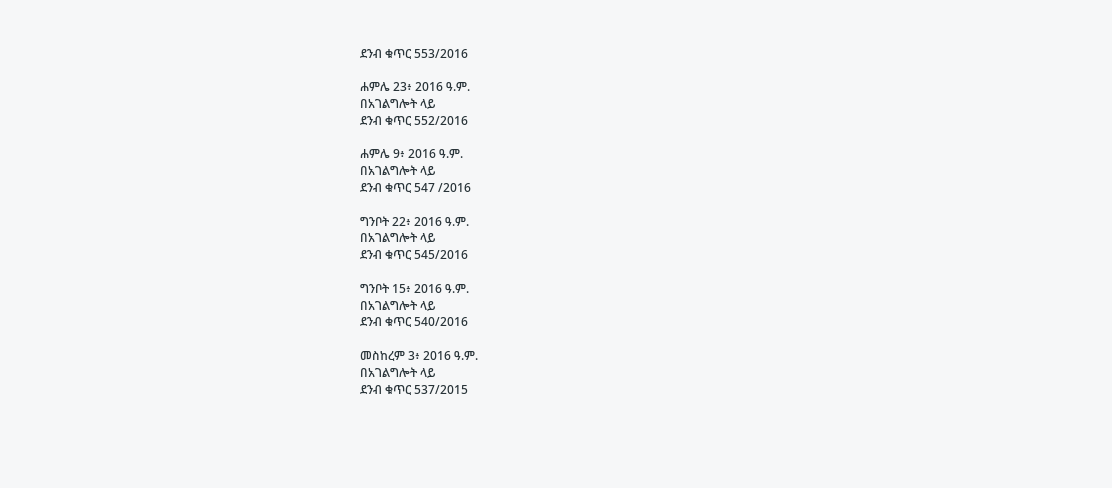ደንብ ቁጥር 553/2016

ሐምሌ 23፥ 2016 ዓ.ም.
በአገልግሎት ላይ
ደንብ ቁጥር 552/2016

ሐምሌ 9፥ 2016 ዓ.ም.
በአገልግሎት ላይ
ደንብ ቁጥር 547 /2016

ግንቦት 22፥ 2016 ዓ.ም.
በአገልግሎት ላይ
ደንብ ቁጥር 545/2016

ግንቦት 15፥ 2016 ዓ.ም.
በአገልግሎት ላይ
ደንብ ቁጥር 540/2016

መስከረም 3፥ 2016 ዓ.ም.
በአገልግሎት ላይ
ደንብ ቁጥር 537/2015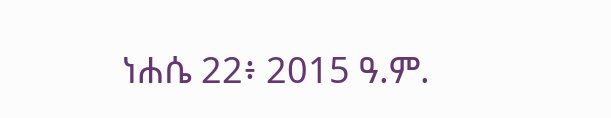ነሐሴ 22፥ 2015 ዓ.ም.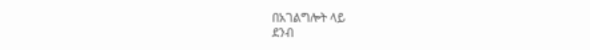በአገልግሎት ላይ
ደንብ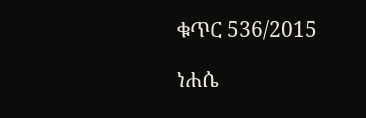ቁጥር 536/2015

ነሐሴ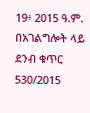19፥ 2015 ዓ.ም.
በአገልግሎት ላይ
ደንብ ቁጥር 530/2015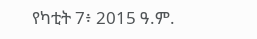የካቲት 7፥ 2015 ዓ.ም.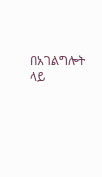በአገልግሎት ላይ